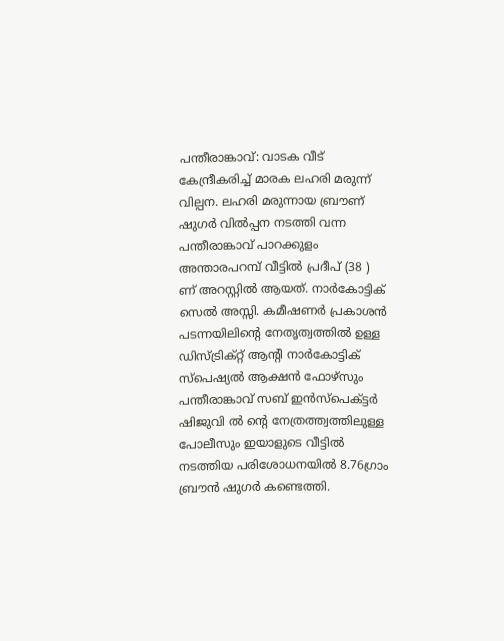പന്തീരാങ്കാവ്: വാടക വീട് കേന്ദ്രീകരിച്ച് മാരക ലഹരി മരുന്ന് വില്പന. ലഹരി മരുന്നായ ബ്രൗണ് ഷുഗർ വിൽപ്പന നടത്തി വന്ന പന്തീരാങ്കാവ് പാറക്കുളം അന്താരപറമ്പ് വീട്ടിൽ പ്രദീപ് (38 ) ണ് അറസ്റ്റിൽ ആയത്. നാർകോട്ടിക് സെൽ അസ്സി. കമീഷണർ പ്രകാശൻ പടന്നയിലിന്റെ നേതൃത്വത്തിൽ ഉള്ള ഡിസ്ട്രിക്റ്റ് ആന്റി നാർകോട്ടിക് സ്പെഷ്യൽ ആക്ഷൻ ഫോഴ്സും പന്തീരാങ്കാവ് സബ് ഇൻസ്പെക്ട്ടർ ഷിജുവി ൽ ന്റെ നേത്രത്ത്വത്തിലുള്ള പോലീസും ഇയാളുടെ വീട്ടിൽ നടത്തിയ പരിശോധനയിൽ 8.76ഗ്രാം ബ്രൗൻ ഷുഗർ കണ്ടെത്തി.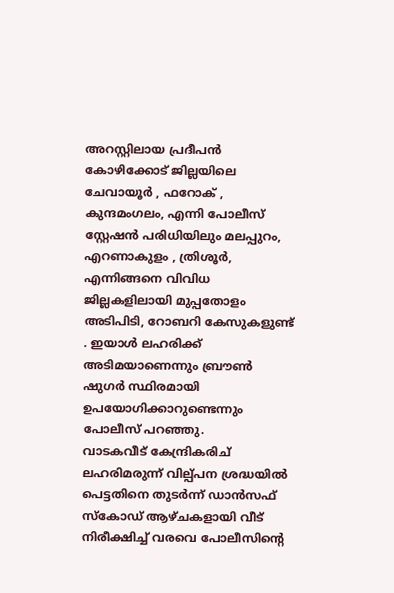അറസ്റ്റിലായ പ്രദീപൻ കോഴിക്കോട് ജില്ലയിലെ ചേവായൂർ , ഫറോക് , കുന്ദമംഗലം, എന്നി പോലീസ് സ്റ്റേഷൻ പരിധിയിലും മലപ്പുറം, എറണാകുളം , ത്രിശൂർ, എന്നിങ്ങനെ വിവിധ ജില്ലകളിലായി മുപ്പതോളം അടിപിടി, റോബറി കേസുകളുണ്ട് . ഇയാൾ ലഹരിക്ക് അടിമയാണെന്നും ബ്രൗൺ ഷുഗർ സ്ഥിരമായി ഉപയോഗിക്കാറുണ്ടെന്നും പോലീസ് പറഞ്ഞു.
വാടകവീട് കേന്ദ്രികരിച് ലഹരിമരുന്ന് വില്പ്പന ശ്രദ്ധയിൽ പെട്ടതിനെ തുടർന്ന് ഡാൻസഫ് സ്കോഡ് ആഴ്ചകളായി വീട് നിരീക്ഷിച്ച് വരവെ പോലീസിന്റെ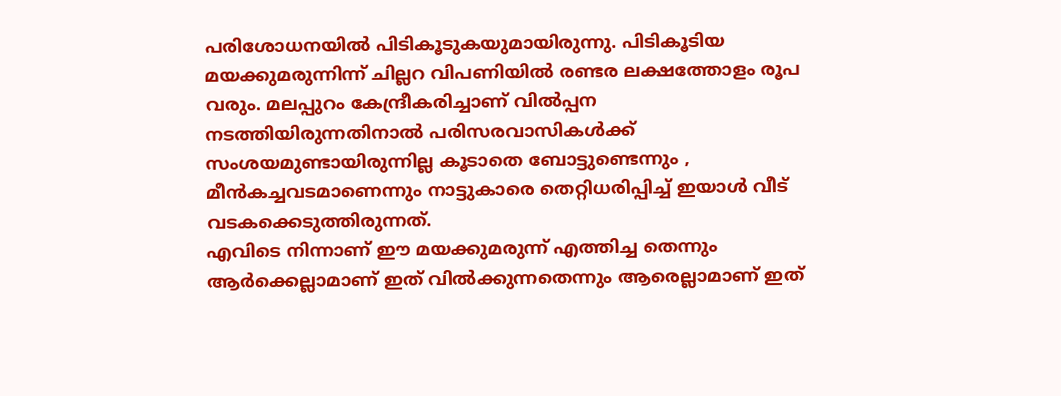പരിശോധനയിൽ പിടികൂടുകയുമായിരുന്നു. പിടികൂടിയ മയക്കുമരുന്നിന്ന് ചില്ലറ വിപണിയിൽ രണ്ടര ലക്ഷത്തോളം രൂപ വരും. മലപ്പുറം കേന്ദ്രീകരിച്ചാണ് വിൽപ്പന നടത്തിയിരുന്നതിനാൽ പരിസരവാസികൾക്ക് സംശയമുണ്ടായിരുന്നില്ല കൂടാതെ ബോട്ടുണ്ടെന്നും , മീൻകച്ചവടമാണെന്നും നാട്ടുകാരെ തെറ്റിധരിപ്പിച്ച് ഇയാൾ വീട് വടകക്കെടുത്തിരുന്നത്.
എവിടെ നിന്നാണ് ഈ മയക്കുമരുന്ന് എത്തിച്ച തെന്നും ആർക്കെല്ലാമാണ് ഇത് വിൽക്കുന്നതെന്നും ആരെല്ലാമാണ് ഇത്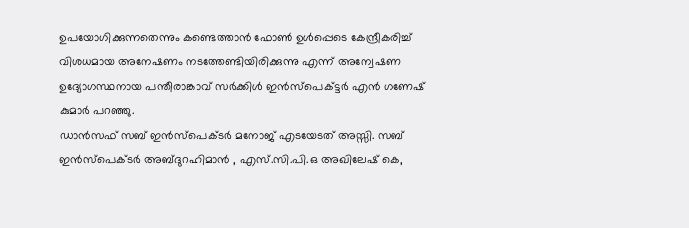ഉപയോഗിക്കുന്നതെന്നും കണ്ടെത്താൻ ഫോൺ ഉൾപ്പെടെ കേന്ദ്രീകരിച്ച് വിശധമായ അനേഷണം നടത്തേണ്ടിയിരിക്കുന്നു എന്ന് അന്വേഷണ ഉദ്യോഗസ്ഥനായ പന്തീരാങ്കാവ് സർക്കിൾ ഇൻസ്പെക്ട്ടർ എൻ ഗണേഷ് കുമാർ പറഞ്ഞു.
ഡാൻസഫ് സബ് ഇൻസ്പെക്ടർ മനോജ് എടയേടത് അസ്സി. സബ് ഇൻസ്പെക്ടർ അബ്ദുറഹിമാൻ , എസ്.സി.പി.ഒ അഖിലേഷ് കെ,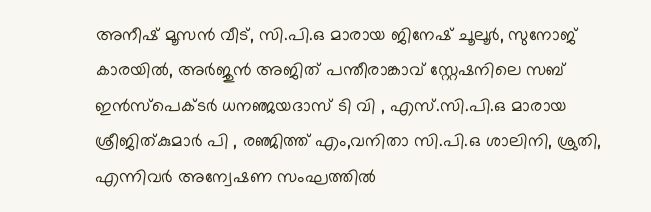അനീഷ് മൂസൻ വീട്, സി.പി.ഒ മാരായ ജിനേഷ് ചൂലൂർ, സുനോജ് കാരയിൽ, അർജുൻ അജിത് പന്തീരാങ്കാവ് സ്റ്റേഷനിലെ സബ് ഇൻസ്പെക്ടർ ധനഞ്ജയദാസ് ടി വി , എസ്.സി.പി.ഒ മാരായ ശ്രീജിത്കുമാർ പി , രഞ്ജിത്ത് എം,വനിതാ സി.പി.ഒ ശാലിനി, ശ്രുതി, എന്നിവർ അന്വേഷണ സംഘത്തിൽ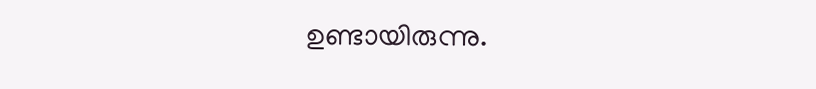ഉണ്ടായിരുന്നു.